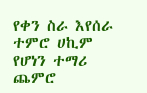የቀን ስራ እየሰራ ተምሮ ሀኪም የሆነን ተማሪ ጨምሮ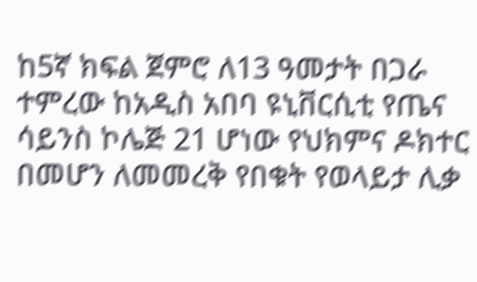ከ5ኛ ክፍል ጀምሮ ለ13 ዓመታት በጋራ ተምረው ከአዲስ አበባ ዩኒቨርሲቲ የጤና ሳይንስ ኮሌጅ 21 ሆነው የህክምና ዶክተር በመሆን ለመመረቅ የበቁት የወላይታ ሊቃ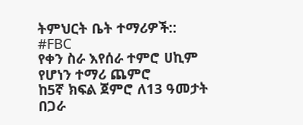ትምህርት ቤት ተማሪዎች::
#FBC
የቀን ስራ እየሰራ ተምሮ ሀኪም የሆነን ተማሪ ጨምሮ
ከ5ኛ ክፍል ጀምሮ ለ13 ዓመታት በጋራ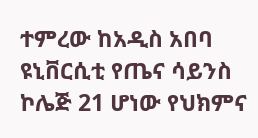ተምረው ከአዲስ አበባ ዩኒቨርሲቲ የጤና ሳይንስ ኮሌጅ 21 ሆነው የህክምና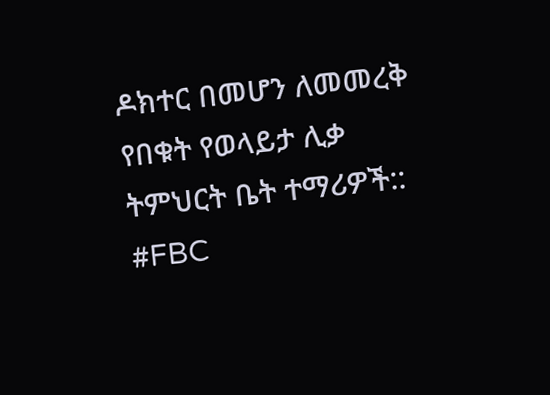ዶክተር በመሆን ለመመረቅ የበቁት የወላይታ ሊቃ ትምህርት ቤት ተማሪዎች::
#FBC